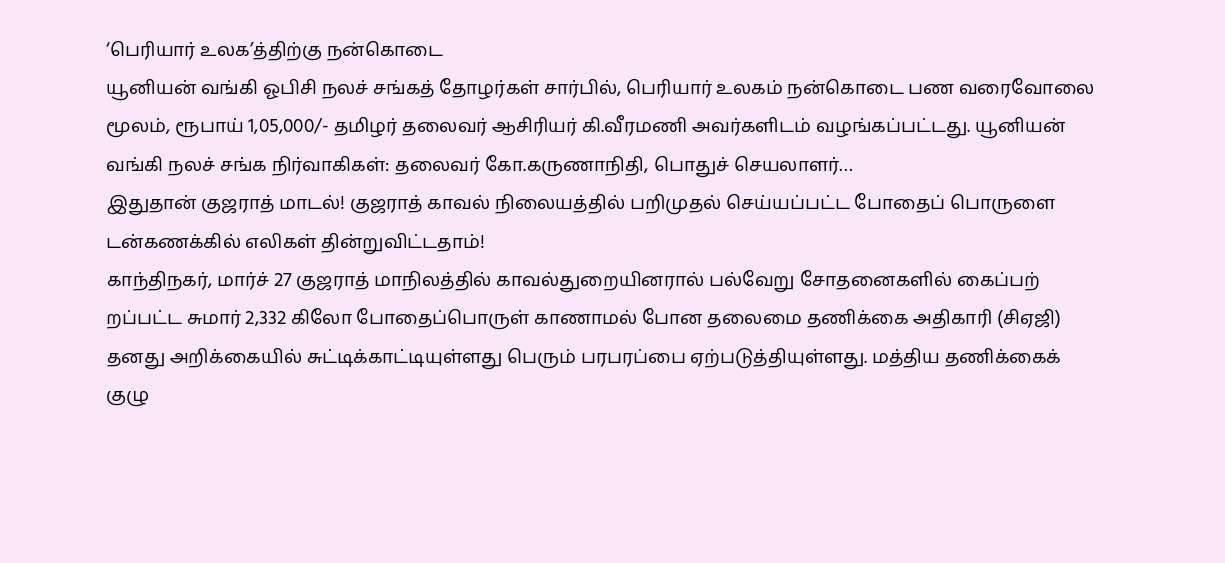‘பெரியார் உலக’த்திற்கு நன்கொடை
யூனியன் வங்கி ஓபிசி நலச் சங்கத் தோழர்கள் சார்பில், பெரியார் உலகம் நன்கொடை பண வரைவோலை மூலம், ரூபாய் 1,05,000/- தமிழர் தலைவர் ஆசிரியர் கி.வீரமணி அவர்களிடம் வழங்கப்பட்டது. யூனியன் வங்கி நலச் சங்க நிர்வாகிகள்: தலைவர் கோ.கருணாநிதி, பொதுச் செயலாளர்…
இதுதான் குஜராத் மாடல்! குஜராத் காவல் நிலையத்தில் பறிமுதல் செய்யப்பட்ட போதைப் பொருளை டன்கணக்கில் எலிகள் தின்றுவிட்டதாம்!
காந்திநகர், மார்ச் 27 குஜராத் மாநிலத்தில் காவல்துறையினரால் பல்வேறு சோதனைகளில் கைப்பற் றப்பட்ட சுமார் 2,332 கிலோ போதைப்பொருள் காணாமல் போன தலைமை தணிக்கை அதிகாரி (சிஏஜி) தனது அறிக்கையில் சுட்டிக்காட்டியுள்ளது பெரும் பரபரப்பை ஏற்படுத்தியுள்ளது. மத்திய தணிக்கைக் குழு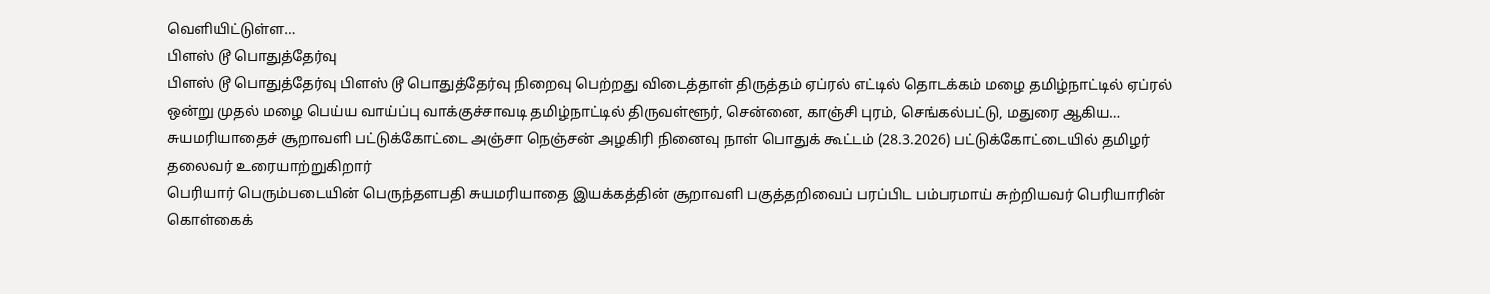வெளியிட்டுள்ள…
பிளஸ் டூ பொதுத்தேர்வு
பிளஸ் டூ பொதுத்தேர்வு பிளஸ் டூ பொதுத்தேர்வு நிறைவு பெற்றது விடைத்தாள் திருத்தம் ஏப்ரல் எட்டில் தொடக்கம் மழை தமிழ்நாட்டில் ஏப்ரல் ஒன்று முதல் மழை பெய்ய வாய்ப்பு வாக்குச்சாவடி தமிழ்நாட்டில் திருவள்ளூர், சென்னை, காஞ்சி புரம், செங்கல்பட்டு, மதுரை ஆகிய…
சுயமரியாதைச் சூறாவளி பட்டுக்கோட்டை அஞ்சா நெஞ்சன் அழகிரி நினைவு நாள் பொதுக் கூட்டம் (28.3.2026) பட்டுக்கோட்டையில் தமிழர் தலைவர் உரையாற்றுகிறார்
பெரியார் பெரும்படையின் பெருந்தளபதி சுயமரியாதை இயக்கத்தின் சூறாவளி பகுத்தறிவைப் பரப்பிட பம்பரமாய் சுற்றியவர் பெரியாரின் கொள்கைக்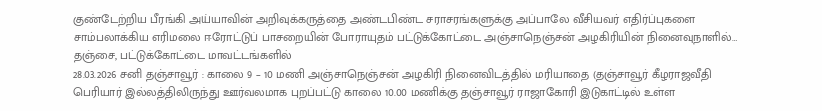குண்டேற்றிய பீரங்கி அய்யாவின் அறிவுக்கருத்தை அண்டபிண்ட சராசரங்களுக்கு அப்பாலே வீசியவர் எதிர்ப்புகளை சாம்பலாக்கிய எரிமலை ஈரோட்டுப் பாசறையின் போராயுதம் பட்டுக்கோட்டை அஞ்சாநெஞ்சன் அழகிரியின் நினைவுநாளில்…
தஞ்சை, பட்டுக்கோட்டை மாவட்டங்களில்
28.03.2026 சனி தஞ்சாவூர் : காலை 9 – 10 மணி அஞ்சாநெஞ்சன் அழகிரி நினைவிடத்தில் மரியாதை (தஞ்சாவூர் கீழராஜவீதி பெரியார் இல்லத்திலிருந்து ஊர்வலமாக புறப்பட்டு காலை 10.00 மணிக்கு தஞ்சாவூர் ராஜாகோரி இடுகாட்டில் உள்ள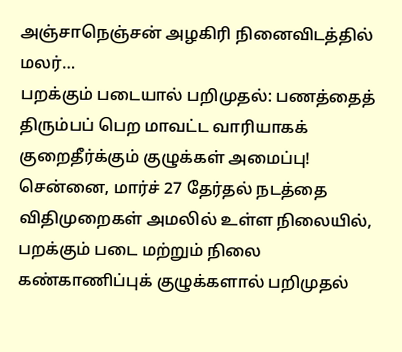அஞ்சாநெஞ்சன் அழகிரி நினைவிடத்தில் மலர்…
பறக்கும் படையால் பறிமுதல்: பணத்தைத் திரும்பப் பெற மாவட்ட வாரியாகக் குறைதீர்க்கும் குழுக்கள் அமைப்பு!
சென்னை, மார்ச் 27 தேர்தல் நடத்தை விதிமுறைகள் அமலில் உள்ள நிலையில், பறக்கும் படை மற்றும் நிலை கண்காணிப்புக் குழுக்களால் பறிமுதல்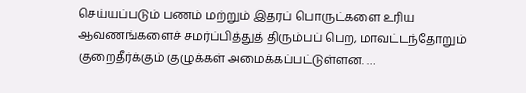செய்யப்படும் பணம் மற்றும் இதரப் பொருட்களை உரிய ஆவணங்களைச் சமர்ப்பித்துத் திரும்பப் பெற, மாவட்டந்தோறும் குறைதீர்க்கும் குழுக்கள் அமைக்கப்பட்டுள்ளன. …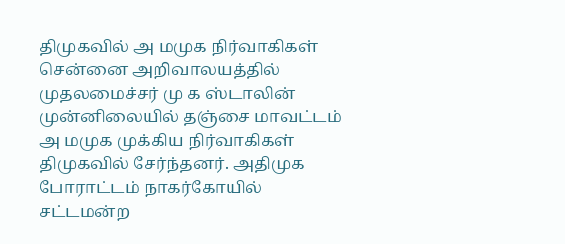திமுகவில் அ மமுக நிர்வாகிகள்
சென்னை அறிவாலயத்தில் முதலமைச்சர் மு க ஸ்டாலின் முன்னிலையில் தஞ்சை மாவட்டம் அ மமுக முக்கிய நிர்வாகிகள் திமுகவில் சேர்ந்தனர். அதிமுக போராட்டம் நாகர்கோயில் சட்டமன்ற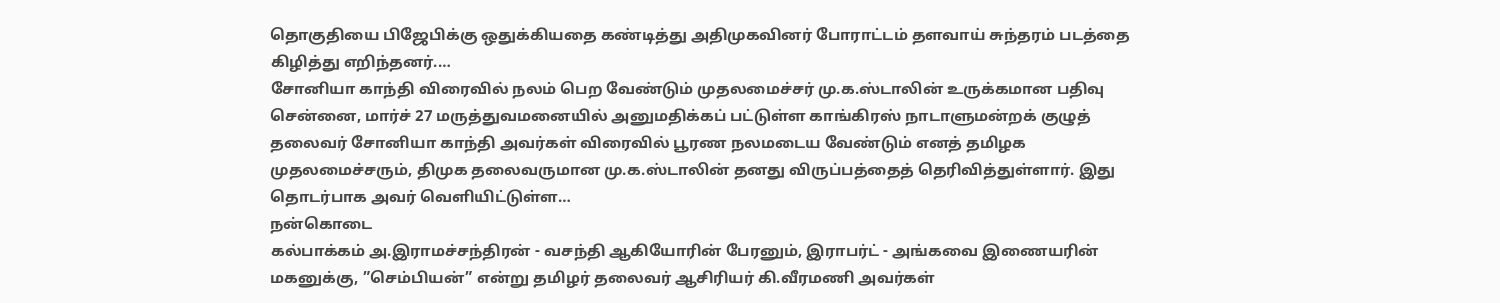தொகுதியை பிஜேபிக்கு ஒதுக்கியதை கண்டித்து அதிமுகவினர் போராட்டம் தளவாய் சுந்தரம் படத்தை கிழித்து எறிந்தனர்.…
சோனியா காந்தி விரைவில் நலம் பெற வேண்டும் முதலமைச்சர் மு.க.ஸ்டாலின் உருக்கமான பதிவு
சென்னை, மார்ச் 27 மருத்துவமனையில் அனுமதிக்கப் பட்டுள்ள காங்கிரஸ் நாடாளுமன்றக் குழுத் தலைவர் சோனியா காந்தி அவர்கள் விரைவில் பூரண நலமடைய வேண்டும் எனத் தமிழக முதலமைச்சரும், திமுக தலைவருமான மு.க.ஸ்டாலின் தனது விருப்பத்தைத் தெரிவித்துள்ளார். இது தொடர்பாக அவர் வெளியிட்டுள்ள…
நன்கொடை
கல்பாக்கம் அ.இராமச்சந்திரன் - வசந்தி ஆகியோரின் பேரனும், இராபர்ட் - அங்கவை இணையரின் மகனுக்கு, ”செம்பியன்” என்று தமிழர் தலைவர் ஆசிரியர் கி.வீரமணி அவர்கள்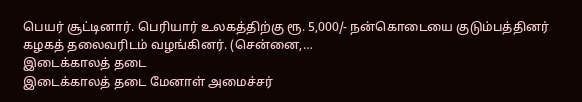பெயர் சூட்டினார். பெரியார் உலகத்திற்கு ரூ. 5,000/- நன்கொடையை குடும்பத்தினர் கழகத் தலைவரிடம் வழங்கினர். (சென்னை,…
இடைக்காலத் தடை
இடைக்காலத் தடை மேனாள் அமைச்சர்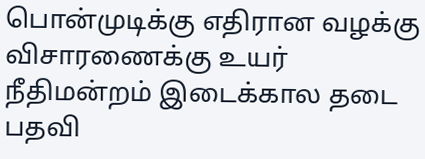பொன்முடிக்கு எதிரான வழக்கு விசாரணைக்கு உயர் நீதிமன்றம் இடைக்கால தடை பதவி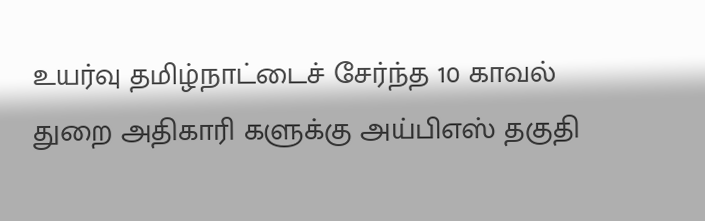உயர்வு தமிழ்நாட்டைச் சேர்ந்த 10 காவல் துறை அதிகாரி களுக்கு அய்பிஎஸ் தகுதி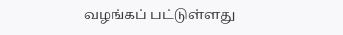வழங்கப் பட்டுள்ளது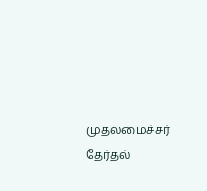முதலமைச்சர் தேர்தல்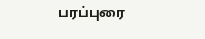பரப்புரை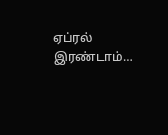ஏப்ரல் இரண்டாம்…